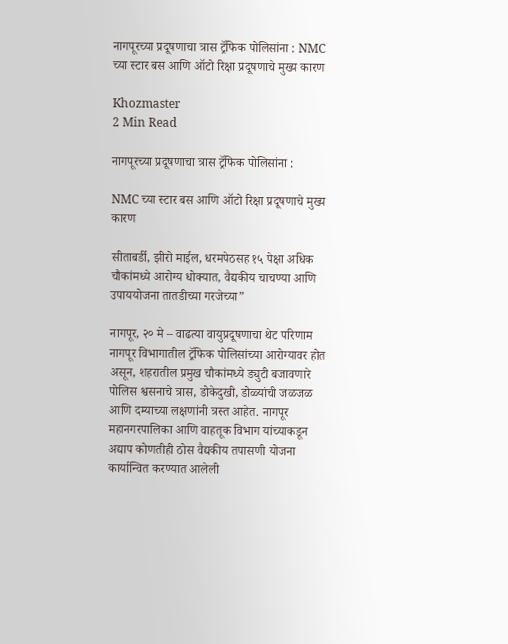नागपूरच्या प्रदूषणाचा त्रास ट्रॅफिक पोलिसांना : NMC च्या स्टार बस आणि ऑटो रिक्षा प्रदूषणाचे मुख्य कारण

Khozmaster
2 Min Read

नागपूरच्या प्रदूषणाचा त्रास ट्रॅफिक पोलिसांना :

NMC च्या स्टार बस आणि ऑटो रिक्षा प्रदूषणाचे मुख्य कारण

सीताबर्डी, झीरो माईल, धरमपेठसह १५ पेक्षा अधिक चौकांमध्ये आरोग्य धोक्यात, वैद्यकीय चाचण्या आणि उपाययोजना तातडीच्या गरजेच्या”

नागपूर, २० मे – वाढत्या वायुप्रदूषणाचा थेट परिणाम नागपूर विभागातील ट्रॅफिक पोलिसांच्या आरोग्यावर होत असून, शहरातील प्रमुख चौकांमध्ये ड्युटी बजावणारे पोलिस श्वसनाचे त्रास, डोकेदुखी, डोळ्यांची जळजळ आणि दम्याच्या लक्षणांनी त्रस्त आहेत. नागपूर महानगरपालिका आणि वाहतूक विभाग यांच्याकडून अद्याप कोणतीही ठोस वैद्यकीय तपासणी योजना कार्यान्वित करण्यात आलेली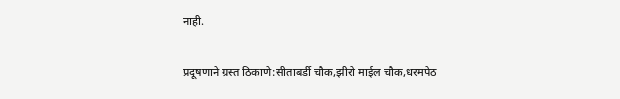नाही.

प्रदूषणाने ग्रस्त ठिकाणे:सीताबर्डी चौक,झीरो माईल चौक,धरमपेठ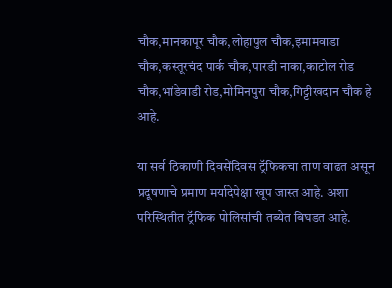चौक,मानकापूर चौक,लोहापुल चौक,इमामवाडा चौक,कस्तूरचंद पार्क चौक,पारडी नाका,काटोल रोड चौक,भांडेवाडी रोड,मोमिनपुरा चौक,गिट्टीखदान चौक हे आहे.

या सर्व ठिकाणी दिवसेंदिवस ट्रॅफिकचा ताण वाढत असून प्रदूषणाचे प्रमाण मर्यादेपेक्षा खूप जास्त आहे. अशा परिस्थितीत ट्रॅफिक पोलिसांची तब्येत बिघडत आहे.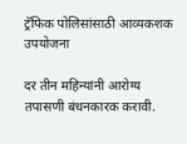ट्रॅफिक पोलिसांसाठी आव्यकशक उपयोजना

दर तीन महिन्यांनी आरोग्य तपासणी बंधनकारक करावी.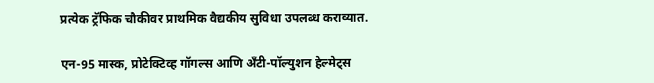प्रत्येक ट्रॅफिक चौकीवर प्राथमिक वैद्यकीय सुविधा उपलब्ध कराव्यात.

एन-95 मास्क, प्रोटेक्टिव्ह गॉगल्स आणि अँटी-पॉल्युशन हेल्मेट्स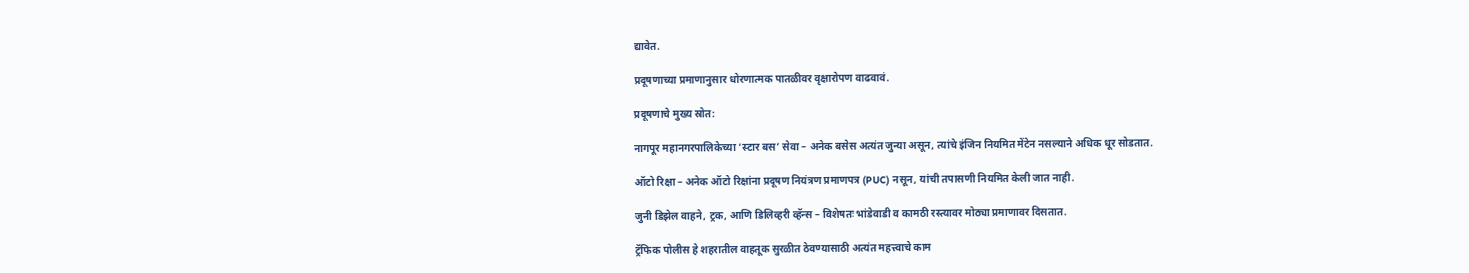द्यावेत.

प्रदूषणाच्या प्रमाणानुसार धोरणात्मक पातळीवर वृक्षारोपण वाढवावं.

प्रदूषणाचे मुख्य स्रोत:

नागपूर महानगरपालिकेच्या ‘स्टार बस’ सेवा – अनेक बसेस अत्यंत जुन्या असून, त्यांचे इंजिन नियमित मेंटेन नसल्याने अधिक धूर सोडतात.

ऑटो रिक्षा – अनेक ऑटो रिक्षांना प्रदूषण नियंत्रण प्रमाणपत्र (PUC) नसून, यांची तपासणी नियमित केली जात नाही.

जुनी डिझेल वाहने, ट्रक, आणि डिलिव्हरी व्हॅन्स – विशेषतः भांडेवाडी व कामठी रस्त्यावर मोठ्या प्रमाणावर दिसतात.

ट्रॅफिक पोलीस हे शहरातील वाहतूक सुरळीत ठेवण्यासाठी अत्यंत महत्त्वाचे काम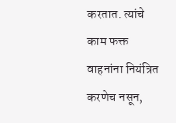करतात. त्यांचे काम फक्त वाहनांना नियंत्रित करणेच नसून,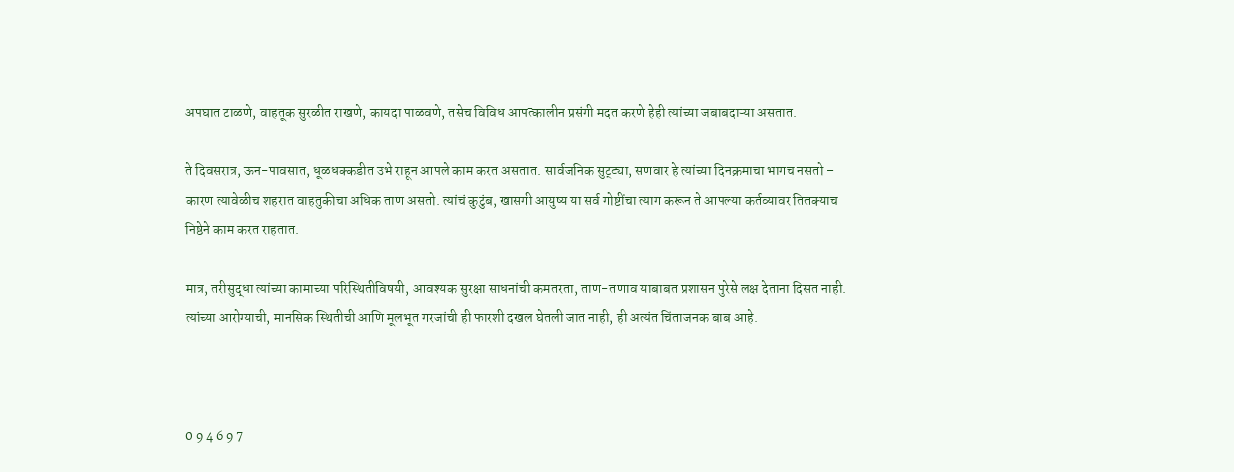अपघात टाळणे, वाहतूक सुरळीत राखणे, कायदा पाळवणे, तसेच विविध आपत्कालीन प्रसंगी मदत करणे हेही त्यांच्या जबाबदाऱ्या असतात.

ते दिवसरात्र, ऊन-पावसात, धूळधक्कडीत उभे राहून आपले काम करत असतात. सार्वजनिक सुट्ट्या, सणवार हे त्यांच्या दिनक्रमाचा भागच नसतो – कारण त्यावेळीच शहरात वाहतुकीचा अधिक ताण असतो. त्यांचं कुटुंब, खासगी आयुष्य या सर्व गोष्टींचा त्याग करून ते आपल्या कर्तव्यावर तितक्याच निष्ठेने काम करत राहतात.

मात्र, तरीसुद्धा त्यांच्या कामाच्या परिस्थितीविषयी, आवश्यक सुरक्षा साधनांची कमतरता, ताण-तणाव याबाबत प्रशासन पुरेसे लक्ष देताना दिसत नाही. त्यांच्या आरोग्याची, मानसिक स्थितीची आणि मूलभूत गरजांची ही फारशी दखल घेतली जात नाही, ही अत्यंत चिंताजनक बाब आहे.



0 9 4 6 9 7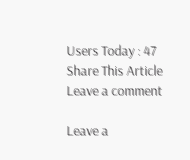Users Today : 47
Share This Article
Leave a comment

Leave a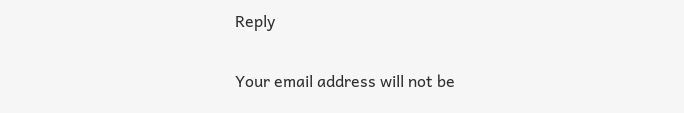Reply

Your email address will not be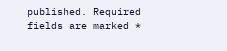published. Required fields are marked *